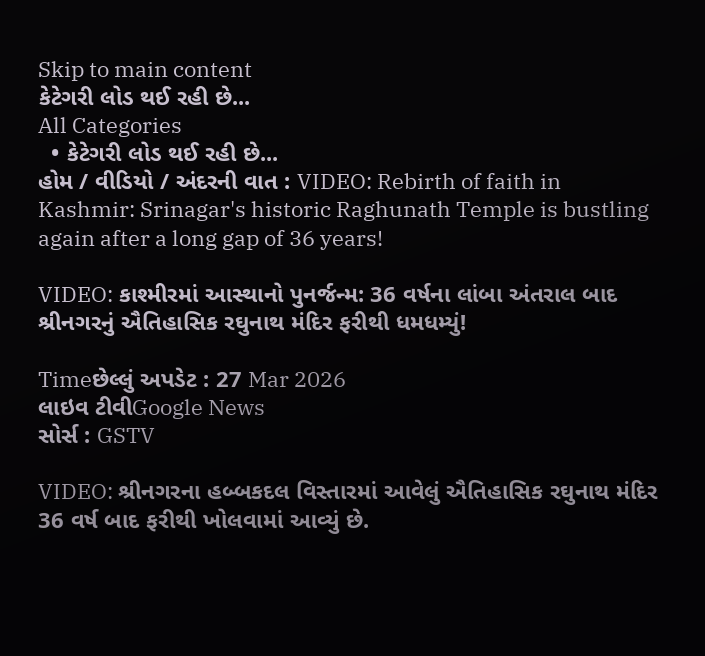Skip to main content
કેટેગરી લોડ થઈ રહી છે...
All Categories
  • કેટેગરી લોડ થઈ રહી છે...
હોમ / વીડિયો / અંદરની વાત : VIDEO: Rebirth of faith in Kashmir: Srinagar's historic Raghunath Temple is bustling again after a long gap of 36 years!

VIDEO: કાશ્મીરમાં આસ્થાનો પુનર્જન્મ: 36 વર્ષના લાંબા અંતરાલ બાદ શ્રીનગરનું ઐતિહાસિક રઘુનાથ મંદિર ફરીથી ધમધમ્યું!

Timeછેલ્લું અપડેટ : 27 Mar 2026
લાઇવ ટીવીGoogle News
સોર્સ : GSTV

VIDEO: શ્રીનગરના હબ્બકદલ વિસ્તારમાં આવેલું ઐતિહાસિક રઘુનાથ મંદિર 36 વર્ષ બાદ ફરીથી ખોલવામાં આવ્યું છે.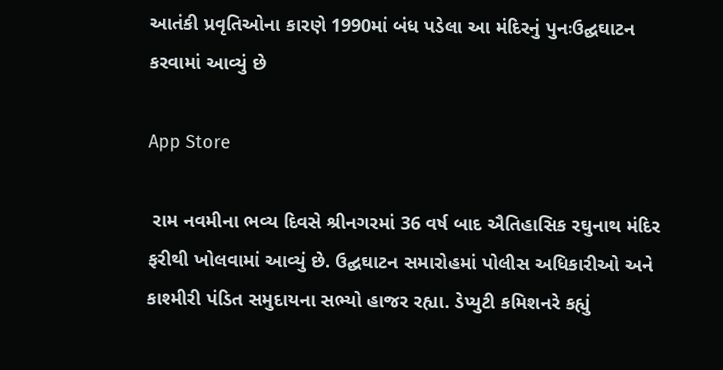આતંકી પ્રવૃતિઓના કારણે 1990માં બંધ પડેલા આ મંદિરનું પુનઃઉદ્ઘઘાટન કરવામાં આવ્યું છે

App Store

 રામ નવમીના ભવ્ય દિવસે શ્રીનગરમાં 36 વર્ષ બાદ ઐતિહાસિક રઘુનાથ મંદિર ફરીથી ખોલવામાં આવ્યું છે. ઉદ્ઘઘાટન સમારોહમાં પોલીસ અધિકારીઓ અને કાશ્મીરી પંડિત સમુદાયના સભ્યો હાજર રહ્યા. ડેપ્યુટી કમિશનરે કહ્યું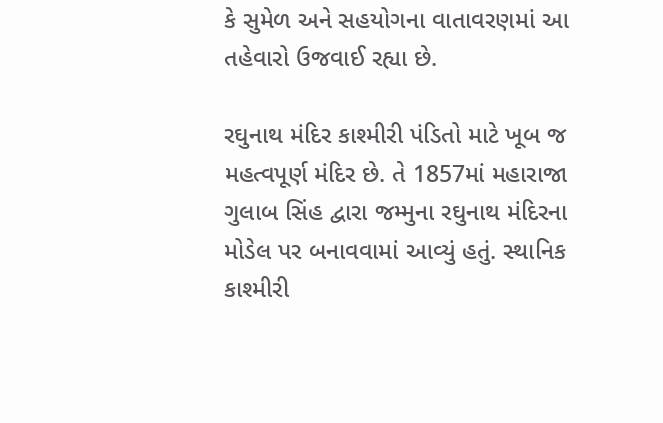કે સુમેળ અને સહયોગના વાતાવરણમાં આ તહેવારો ઉજવાઈ રહ્યા છે.

રઘુનાથ મંદિર કાશ્મીરી પંડિતો માટે ખૂબ જ મહત્વપૂર્ણ મંદિર છે. તે 1857માં મહારાજા ગુલાબ સિંહ દ્વારા જમ્મુના રઘુનાથ મંદિરના મોડેલ પર બનાવવામાં આવ્યું હતું. સ્થાનિક કાશ્મીરી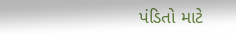પંડિતો માટે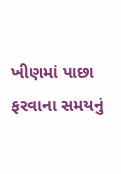ખીણમાં પાછા ફરવાના સમયનું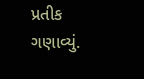પ્રતીક ગણાવ્યું.